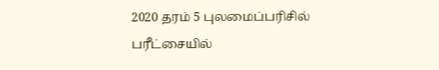2020 தரம் 5 புலமைப்பரிசில் பரீட்சையில்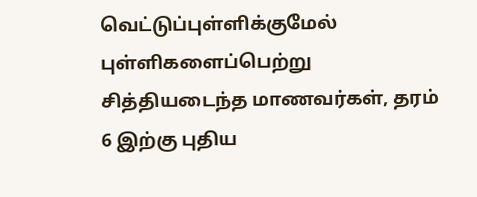வெட்டுப்புள்ளிக்குமேல் புள்ளிகளைப்பெற்று சித்தியடைந்த மாணவர்கள், தரம் 6 இற்கு புதிய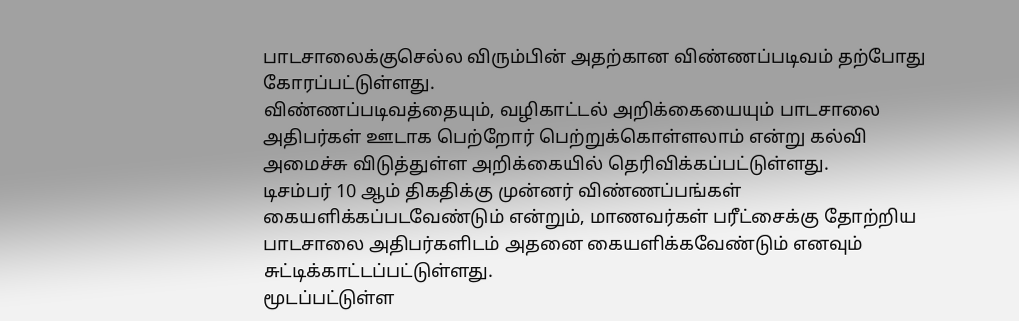பாடசாலைக்குசெல்ல விரும்பின் அதற்கான விண்ணப்படிவம் தற்போது கோரப்பட்டுள்ளது.
விண்ணப்படிவத்தையும், வழிகாட்டல் அறிக்கையையும் பாடசாலை அதிபர்கள் ஊடாக பெற்றோர் பெற்றுக்கொள்ளலாம் என்று கல்வி அமைச்சு விடுத்துள்ள அறிக்கையில் தெரிவிக்கப்பட்டுள்ளது.
டிசம்பர் 10 ஆம் திகதிக்கு முன்னர் விண்ணப்பங்கள் கையளிக்கப்படவேண்டும் என்றும், மாணவர்கள் பரீட்சைக்கு தோற்றிய பாடசாலை அதிபர்களிடம் அதனை கையளிக்கவேண்டும் எனவும் சுட்டிக்காட்டப்பட்டுள்ளது.
மூடப்பட்டுள்ள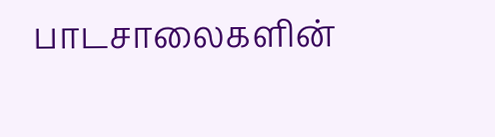பாடசாலைகளின்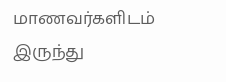மாணவர்களிடம் இருந்து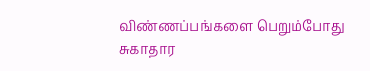விண்ணப்பங்களை பெறும்போது சுகாதார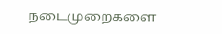நடைமுறைகளை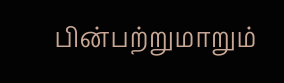பின்பற்றுமாறும்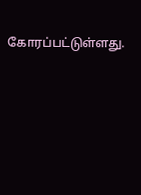கோரப்பட்டுள்ளது.